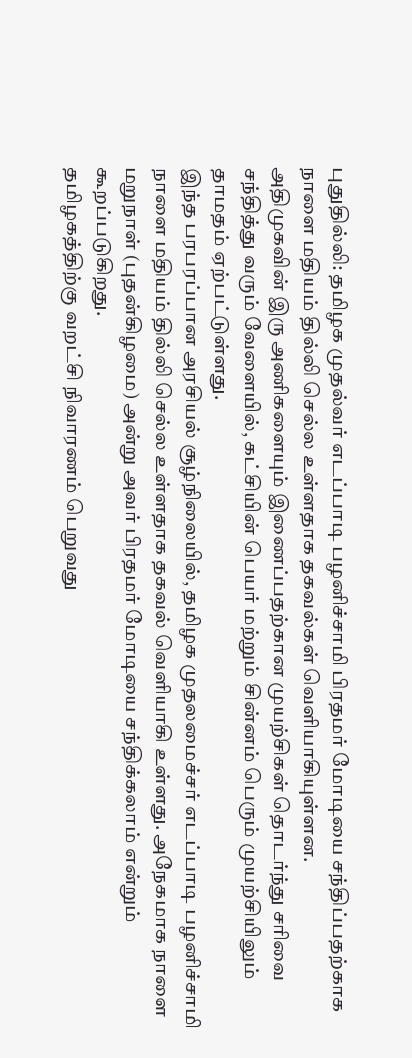புதுதில்லி: தமிழக முதல்வர் எடப்பாடி பழனிச்சாமி பிரதமர் மோடியை சந்திப்பதற்காக நாளை மதியம் தில்லி செல்ல உள்ளதாக தகவல்கள் வெளியாகியுள்ளன.
அதிமுகவின் இரு அணிகளையும் இணைப்பதற்கான முயற்சிகள் தொடர்ந்து சரிவை சந்தித்து வரும் வேளையில், கட்சியின் பெயர் மற்றும் சின்னம் பெரும் முயற்சியிலும் தாமதம் ஏற்பட்டுள்ளது.
இந்த பரபரப்பான அரசியல் சூழ்நிலையில், தமிழக முதலமைச்சர் எடப்பாடி பழனிச்சாமி நாளை மதியம் தில்லி செல்ல உள்ளதாக தகவல் வெளியாகி உள்ளது. அநேகமாக நாளை மறுநாள் (புதன்கிழமை) அன்று அவர் பிரதமர் மோடியை சந்திக்கலாம் என்றும் கூறப்படுகிறது.
தமிழகத்திற்கு வறட்சி நிவாரணம் பெறுவது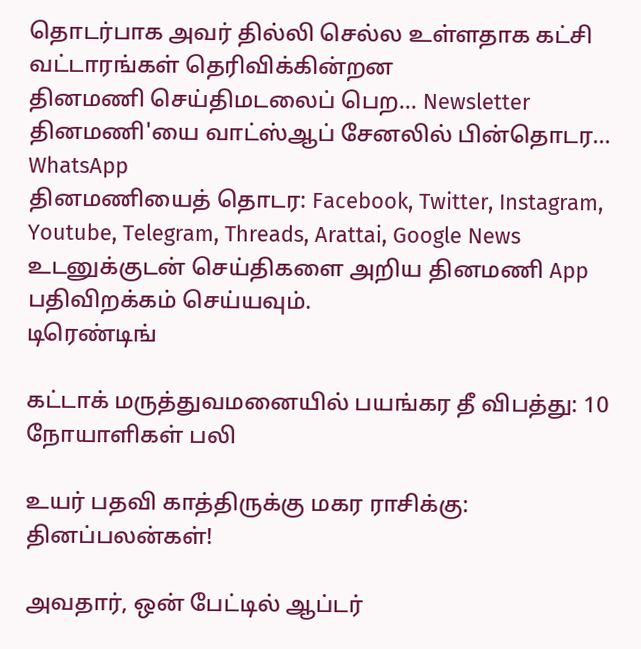தொடர்பாக அவர் தில்லி செல்ல உள்ளதாக கட்சி வட்டாரங்கள் தெரிவிக்கின்றன
தினமணி செய்திமடலைப் பெற... Newsletter
தினமணி'யை வாட்ஸ்ஆப் சேனலில் பின்தொடர... WhatsApp
தினமணியைத் தொடர: Facebook, Twitter, Instagram, Youtube, Telegram, Threads, Arattai, Google News
உடனுக்குடன் செய்திகளை அறிய தினமணி App பதிவிறக்கம் செய்யவும்.
டிரெண்டிங்

கட்டாக் மருத்துவமனையில் பயங்கர தீ விபத்து: 10 நோயாளிகள் பலி

உயர் பதவி காத்திருக்கு மகர ராசிக்கு: தினப்பலன்கள்!

அவதார், ஒன் பேட்டில் ஆப்டர்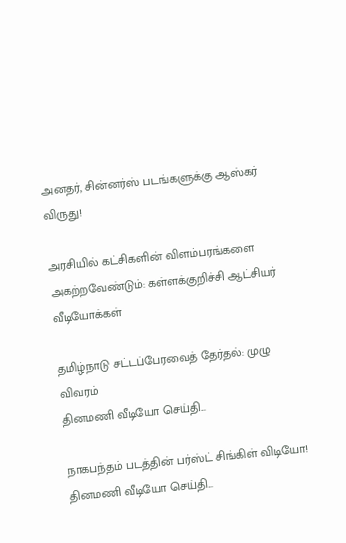அனதர், சின்னர்ஸ் படங்களுக்கு ஆஸ்கர் விருது!

அரசியில் கட்சிகளின் விளம்பரங்களை அகற்றவேண்டும்: கள்ளக்குறிச்சி ஆட்சியர்
வீடியோக்கள்

தமிழ்நாடு சட்டப்பேரவைத் தேர்தல்: முழு விவரம்
தினமணி வீடியோ செய்தி...

நாகபந்தம் படத்தின் பர்ஸ்ட் சிங்கிள் விடியோ!
தினமணி வீடியோ செய்தி...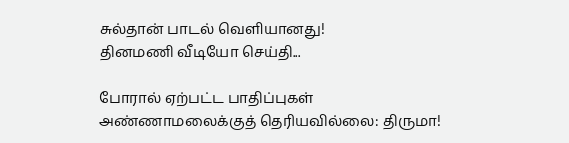சுல்தான் பாடல் வெளியானது!
தினமணி வீடியோ செய்தி...

போரால் ஏற்பட்ட பாதிப்புகள் அண்ணாமலைக்குத் தெரியவில்லை: திருமா!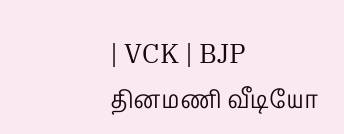| VCK | BJP
தினமணி வீடியோ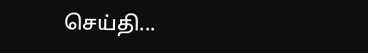செய்தி...